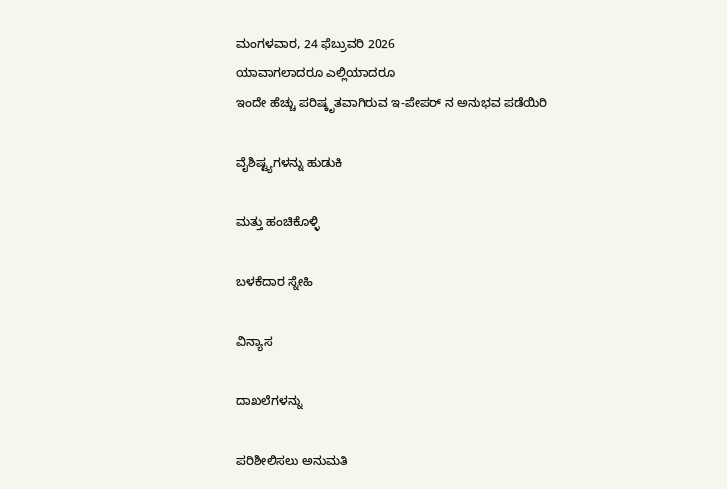ಮಂಗಳವಾರ, 24 ಫೆಬ್ರುವರಿ 2026
ಯಾವಾಗಲಾದರೂ ಎಲ್ಲಿಯಾದರೂ
ಇಂದೇ ಹೆಚ್ಚು ಪರಿಷ್ಕೃತವಾಗಿರುವ ಇ-ಪೇಪರ್ ನ ಅನುಭವ ಪಡೆಯಿರಿ

ವೈಶಿಷ್ಟ್ಯಗಳನ್ನು ಹುಡುಕಿ

ಮತ್ತು ಹಂಚಿಕೊಳ್ಳಿ

ಬಳಕೆದಾರ ಸ್ನೇಹಿ

ವಿನ್ಯಾಸ

ದಾಖಲೆಗಳನ್ನು

ಪರಿಶೀಲಿಸಲು ಅನುಮತಿ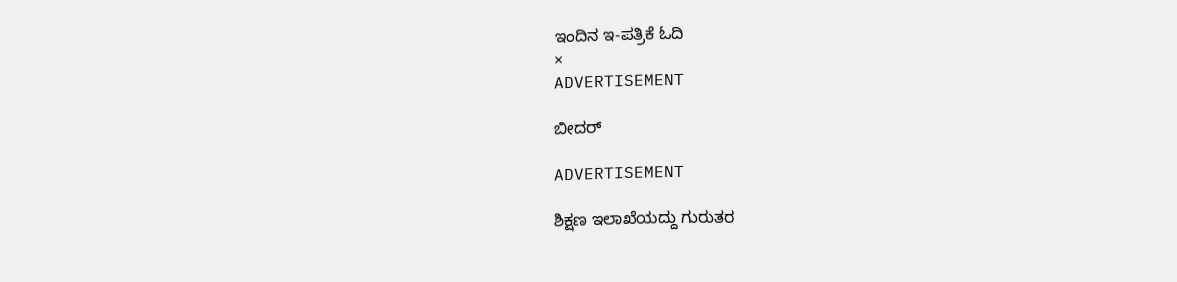ಇಂದಿನ ಇ-ಪತ್ರಿಕೆ ಓದಿ
×
ADVERTISEMENT

ಬೀದರ್

ADVERTISEMENT

ಶಿಕ್ಷಣ ಇಲಾಖೆಯದ್ದು ಗುರುತರ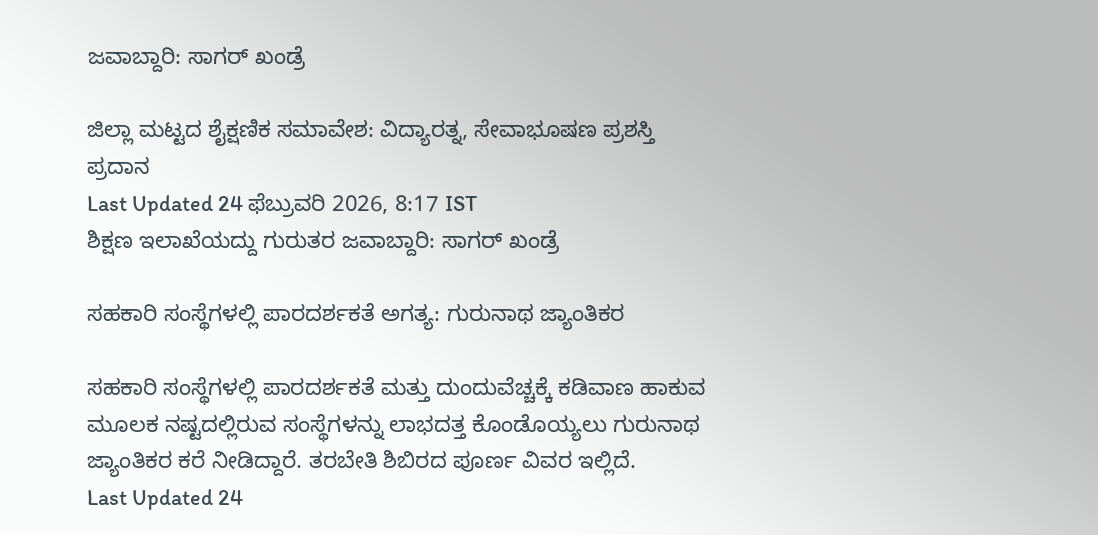ಜವಾಬ್ದಾರಿ: ಸಾಗರ್ ಖಂಡ್ರೆ

ಜಿಲ್ಲಾ ಮಟ್ಟದ ಶೈಕ್ಷಣಿಕ ಸಮಾವೇಶ: ವಿದ್ಯಾರತ್ನ, ಸೇವಾಭೂಷಣ ಪ್ರಶಸ್ತಿ ಪ್ರದಾನ
Last Updated 24 ಫೆಬ್ರುವರಿ 2026, 8:17 IST
ಶಿಕ್ಷಣ ಇಲಾಖೆಯದ್ದು ಗುರುತರ ಜವಾಬ್ದಾರಿ: ಸಾಗರ್ ಖಂಡ್ರೆ

ಸಹಕಾರಿ ಸಂಸ್ಥೆಗಳಲ್ಲಿ ಪಾರದರ್ಶಕತೆ ಅಗತ್ಯ: ಗುರುನಾಥ ಜ್ಯಾಂತಿಕರ

ಸಹಕಾರಿ ಸಂಸ್ಥೆಗಳಲ್ಲಿ ಪಾರದರ್ಶಕತೆ ಮತ್ತು ದುಂದುವೆಚ್ಚಕ್ಕೆ ಕಡಿವಾಣ ಹಾಕುವ ಮೂಲಕ ನಷ್ಟದಲ್ಲಿರುವ ಸಂಸ್ಥೆಗಳನ್ನು ಲಾಭದತ್ತ ಕೊಂಡೊಯ್ಯಲು ಗುರುನಾಥ ಜ್ಯಾಂತಿಕರ ಕರೆ ನೀಡಿದ್ದಾರೆ. ತರಬೇತಿ ಶಿಬಿರದ ಪೂರ್ಣ ವಿವರ ಇಲ್ಲಿದೆ.
Last Updated 24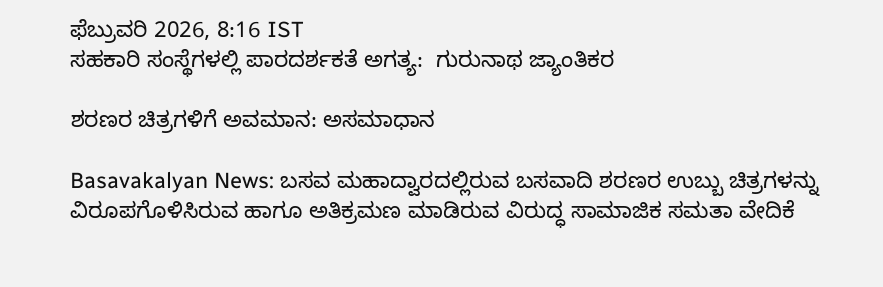ಫೆಬ್ರುವರಿ 2026, 8:16 IST
ಸಹಕಾರಿ ಸಂಸ್ಥೆಗಳಲ್ಲಿ ಪಾರದರ್ಶಕತೆ ಅಗತ್ಯ:  ಗುರುನಾಥ ಜ್ಯಾಂತಿಕರ

ಶರಣರ ಚಿತ್ರಗಳಿಗೆ ಅವಮಾನ: ಅಸಮಾಧಾನ

Basavakalyan News: ಬಸವ ಮಹಾದ್ವಾರದಲ್ಲಿರುವ ಬಸವಾದಿ ಶರಣರ ಉಬ್ಬು ಚಿತ್ರಗಳನ್ನು ವಿರೂಪಗೊಳಿಸಿರುವ ಹಾಗೂ ಅತಿಕ್ರಮಣ ಮಾಡಿರುವ ವಿರುದ್ಧ ಸಾಮಾಜಿಕ ಸಮತಾ ವೇದಿಕೆ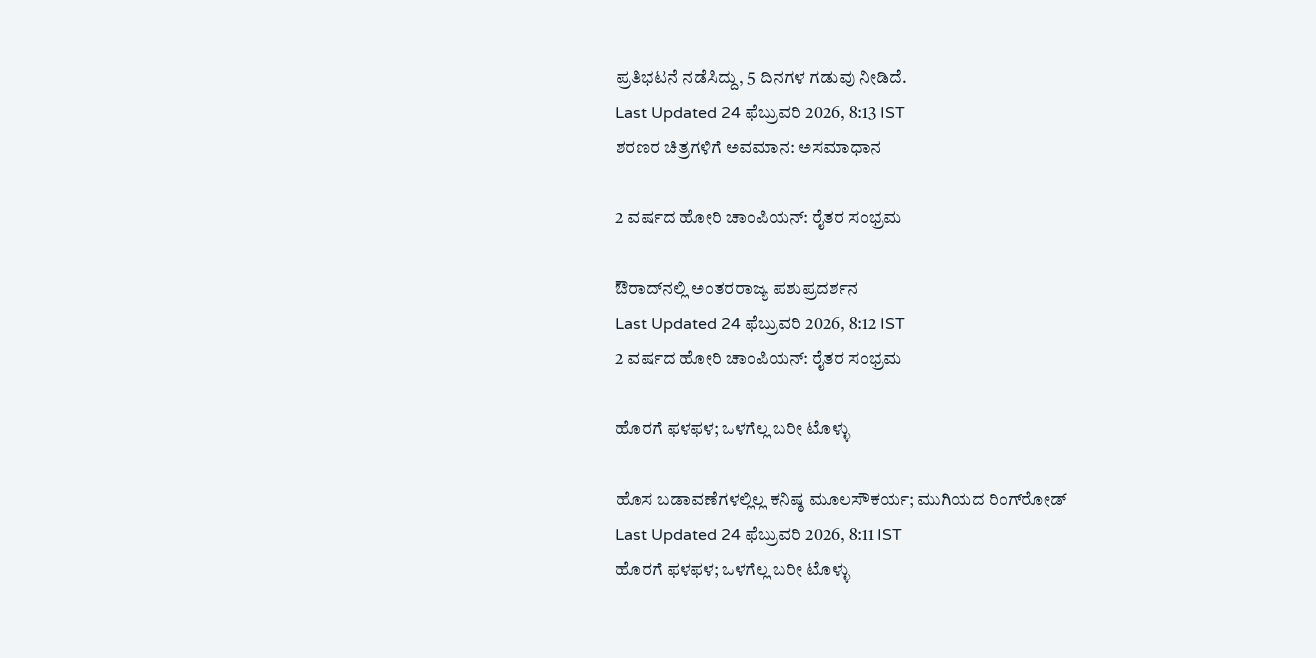ಪ್ರತಿಭಟನೆ ನಡೆಸಿದ್ದು, 5 ದಿನಗಳ ಗಡುವು ನೀಡಿದೆ.
Last Updated 24 ಫೆಬ್ರುವರಿ 2026, 8:13 IST
ಶರಣರ ಚಿತ್ರಗಳಿಗೆ ಅವಮಾನ: ಅಸಮಾಧಾನ

2 ವರ್ಷದ ಹೋರಿ ಚಾಂಪಿಯನ್: ರೈತರ ಸಂಭ್ರಮ

ಔರಾದ್‌ನಲ್ಲಿ ಅಂತರರಾಜ್ಯ ಪಶುಪ್ರದರ್ಶನ
Last Updated 24 ಫೆಬ್ರುವರಿ 2026, 8:12 IST
2 ವರ್ಷದ ಹೋರಿ ಚಾಂಪಿಯನ್: ರೈತರ ಸಂಭ್ರಮ

ಹೊರಗೆ ಫಳಫಳ; ಒಳಗೆಲ್ಲ ಬರೀ ಟೊಳ್ಳು

ಹೊಸ ಬಡಾವಣೆಗಳಲ್ಲಿಲ್ಲ ಕನಿಷ್ಠ ಮೂಲಸೌಕರ್ಯ; ಮುಗಿಯದ ರಿಂಗ್‌ರೋಡ್‌
Last Updated 24 ಫೆಬ್ರುವರಿ 2026, 8:11 IST
ಹೊರಗೆ ಫಳಫಳ; ಒಳಗೆಲ್ಲ ಬರೀ ಟೊಳ್ಳು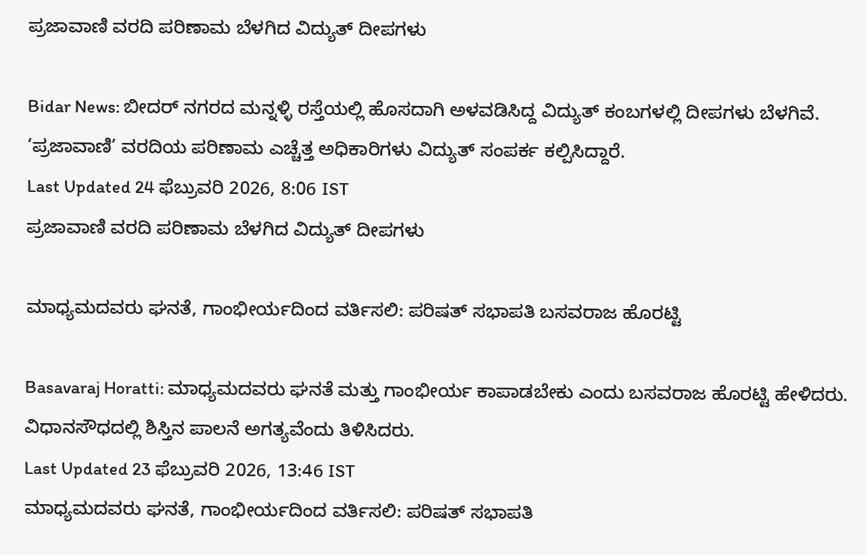ಪ್ರಜಾವಾಣಿ ವರದಿ ಪರಿಣಾಮ ಬೆಳಗಿದ ವಿದ್ಯುತ್‌ ದೀಪಗಳು

Bidar News: ಬೀದರ್ ನಗರದ ಮನ್ನಳ್ಳಿ ರಸ್ತೆಯಲ್ಲಿ ಹೊಸದಾಗಿ ಅಳವಡಿಸಿದ್ದ ವಿದ್ಯುತ್ ಕಂಬಗಳಲ್ಲಿ ದೀಪಗಳು ಬೆಳಗಿವೆ. ‘ಪ್ರಜಾವಾಣಿ’ ವರದಿಯ ಪರಿಣಾಮ ಎಚ್ಚೆತ್ತ ಅಧಿಕಾರಿಗಳು ವಿದ್ಯುತ್ ಸಂಪರ್ಕ ಕಲ್ಪಿಸಿದ್ದಾರೆ.
Last Updated 24 ಫೆಬ್ರುವರಿ 2026, 8:06 IST
ಪ್ರಜಾವಾಣಿ ವರದಿ ಪರಿಣಾಮ ಬೆಳಗಿದ ವಿದ್ಯುತ್‌ ದೀಪಗಳು

ಮಾಧ್ಯಮದವರು ಘನತೆ, ಗಾಂಭೀರ್ಯದಿಂದ ವರ್ತಿಸಲಿ: ಪರಿಷತ್ ಸಭಾಪತಿ ಬಸವರಾಜ ಹೊರಟ್ಟಿ

Basavaraj Horatti: ಮಾಧ್ಯಮದವರು ಘನತೆ ಮತ್ತು ಗಾಂಭೀರ್ಯ ಕಾಪಾಡಬೇಕು ಎಂದು ಬಸವರಾಜ ಹೊರಟ್ಟಿ ಹೇಳಿದರು. ವಿಧಾನಸೌಧದಲ್ಲಿ ಶಿಸ್ತಿನ ಪಾಲನೆ ಅಗತ್ಯವೆಂದು ತಿಳಿಸಿದರು.
Last Updated 23 ಫೆಬ್ರುವರಿ 2026, 13:46 IST
ಮಾಧ್ಯಮದವರು ಘನತೆ, ಗಾಂಭೀರ್ಯದಿಂದ ವರ್ತಿಸಲಿ: ಪರಿಷತ್ ಸಭಾಪತಿ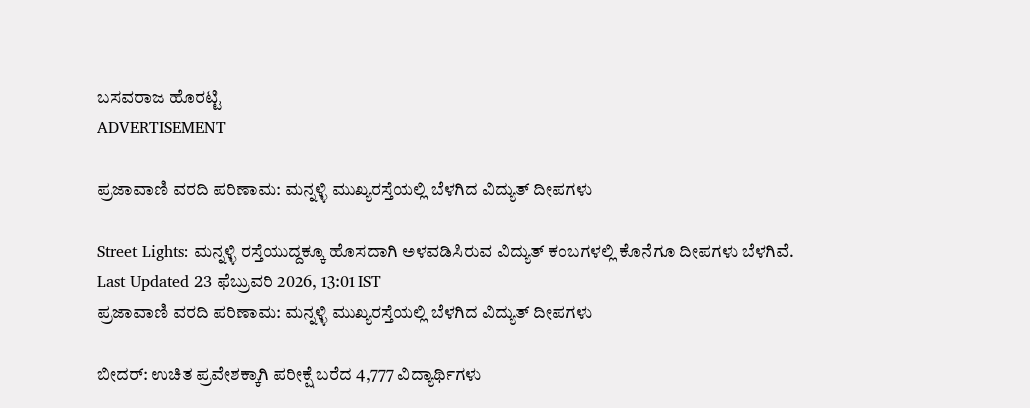ಬಸವರಾಜ ಹೊರಟ್ಟಿ
ADVERTISEMENT

ಪ್ರಜಾವಾಣಿ ವರದಿ ಪರಿಣಾಮ: ಮನ್ನಳ್ಳಿ ಮುಖ್ಯರಸ್ತೆಯಲ್ಲಿ ಬೆಳಗಿದ ವಿದ್ಯುತ್ ದೀಪಗಳು

Street Lights: ಮನ್ನಳ್ಳಿ ರಸ್ತೆಯುದ್ದಕ್ಕೂ ಹೊಸದಾಗಿ ಅಳವಡಿಸಿರುವ ವಿದ್ಯುತ್‌ ಕಂಬಗಳಲ್ಲಿ ಕೊನೆಗೂ ದೀಪಗಳು ಬೆಳಗಿವೆ.
Last Updated 23 ಫೆಬ್ರುವರಿ 2026, 13:01 IST
ಪ್ರಜಾವಾಣಿ ವರದಿ ಪರಿಣಾಮ: ಮನ್ನಳ್ಳಿ ಮುಖ್ಯರಸ್ತೆಯಲ್ಲಿ ಬೆಳಗಿದ ವಿದ್ಯುತ್ ದೀಪಗಳು

ಬೀದರ್: ಉಚಿತ ಪ್ರವೇಶಕ್ಕಾಗಿ ಪರೀಕ್ಷೆ ಬರೆದ 4,777 ವಿದ್ಯಾರ್ಥಿಗಳು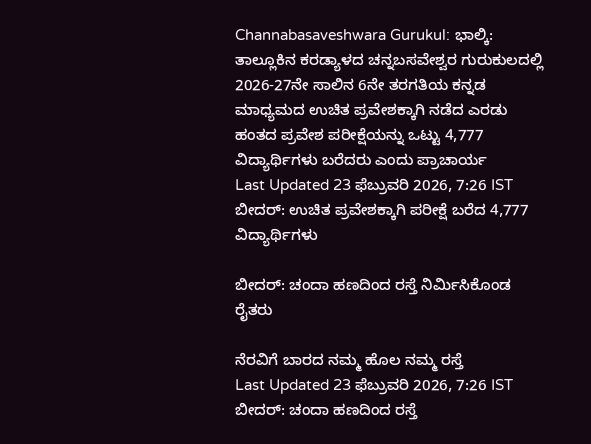Channabasaveshwara Gurukul: ಭಾಲ್ಕಿ: ತಾಲ್ಲೂಕಿನ ಕರಡ್ಯಾಳದ ಚನ್ನಬಸವೇಶ್ವರ ಗುರುಕುಲದಲ್ಲಿ 2026-27ನೇ ಸಾಲಿನ 6ನೇ ತರಗತಿಯ ಕನ್ನಡ ಮಾಧ್ಯಮದ ಉಚಿತ ಪ್ರವೇಶಕ್ಕಾಗಿ ನಡೆದ ಎರಡು ಹಂತದ ಪ್ರವೇಶ ಪರೀಕ್ಷೆಯನ್ನು ಒಟ್ಟು 4,777 ವಿದ್ಯಾರ್ಥಿಗಳು ಬರೆದರು ಎಂದು ಪ್ರಾಚಾರ್ಯ
Last Updated 23 ಫೆಬ್ರುವರಿ 2026, 7:26 IST
ಬೀದರ್: ಉಚಿತ ಪ್ರವೇಶಕ್ಕಾಗಿ ಪರೀಕ್ಷೆ ಬರೆದ 4,777 ವಿದ್ಯಾರ್ಥಿಗಳು

ಬೀದರ್: ಚಂದಾ ಹಣದಿಂದ ರಸ್ತೆ ನಿರ್ಮಿಸಿಕೊಂಡ ರೈತರು

ನೆರವಿಗೆ ಬಾರದ ನಮ್ಮ ಹೊಲ ನಮ್ಮ ರಸ್ತೆ
Last Updated 23 ಫೆಬ್ರುವರಿ 2026, 7:26 IST
ಬೀದರ್: ಚಂದಾ ಹಣದಿಂದ ರಸ್ತೆ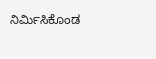ನಿರ್ಮಿಸಿಕೊಂಡ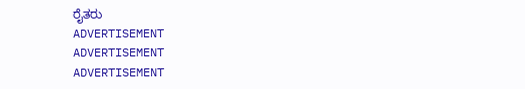ರೈತರು
ADVERTISEMENT
ADVERTISEMENT
ADVERTISEMENT